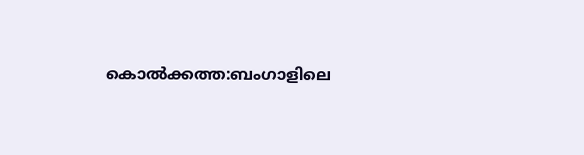കൊൽക്കത്ത:ബംഗാളിലെ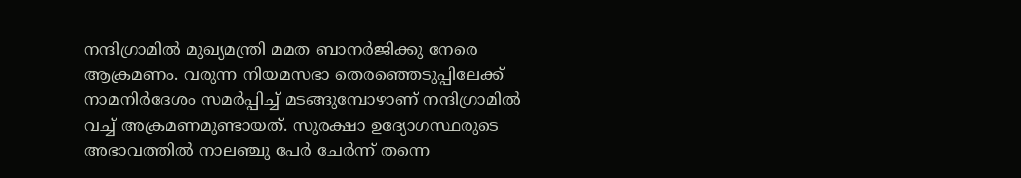നന്ദിഗ്രാമിൽ മുഖ്യമന്ത്രി മമത ബാനർജിക്കു നേരെ ആക്രമണം. വരുന്ന നിയമസഭാ തെരഞ്ഞെടുപ്പിലേക്ക് നാമനിർദേശം സമർപ്പിച്ച് മടങ്ങുമ്പോഴാണ് നന്ദിഗ്രാമിൽ വച്ച് അക്രമണമുണ്ടായത്. സുരക്ഷാ ഉദ്യോഗസ്ഥരുടെ അഭാവത്തിൽ നാലഞ്ചു പേർ ചേർന്ന് തന്നെ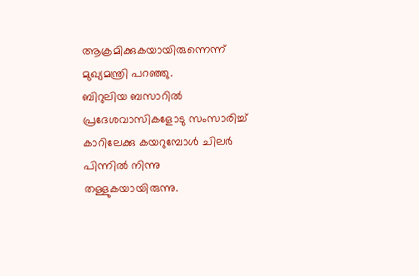ആക്രമിക്കുകയായിരുന്നെന്ന് മുഖ്യമന്ത്രി പറഞ്ഞു.
ബിറുലിയ ബസാറിൽ പ്രദേശവാസികളോടു സംസാരിച്ച് കാറിലേക്കു കയറുമ്പോൾ ചിലർ പിന്നിൽ നിന്നു തള്ളുകയായിരുന്നു.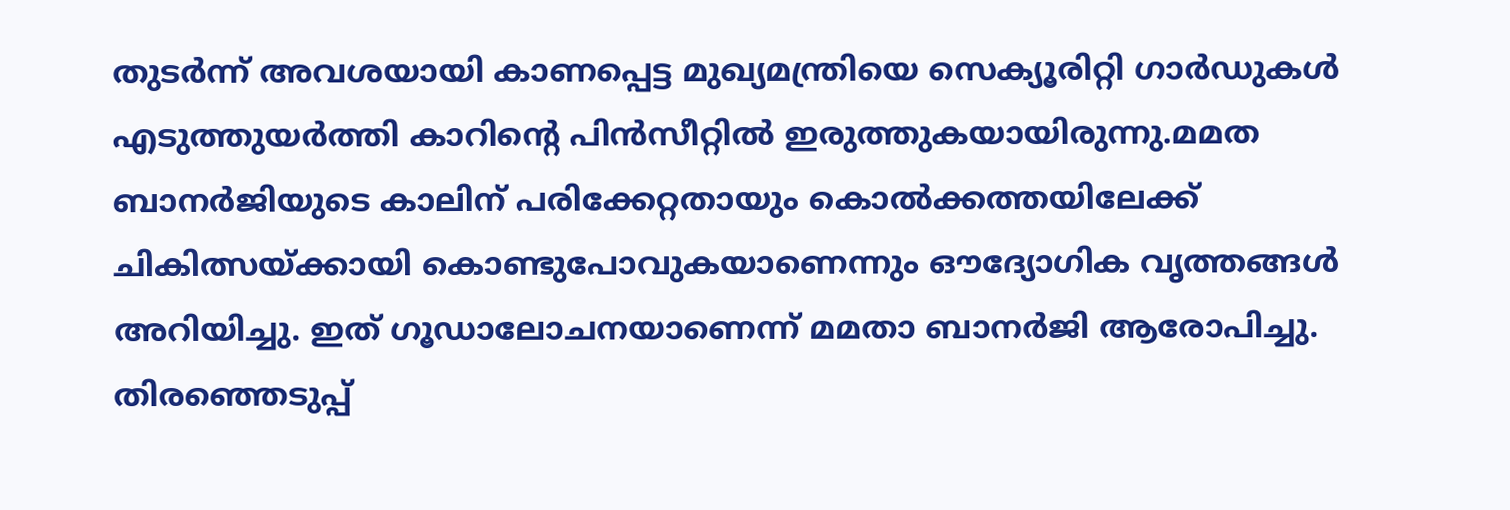തുടർന്ന് അവശയായി കാണപ്പെട്ട മുഖ്യമന്ത്രിയെ സെക്യൂരിറ്റി ഗാർഡുകൾ എടുത്തുയർത്തി കാറിന്റെ പിൻസീറ്റിൽ ഇരുത്തുകയായിരുന്നു.മമത ബാനർജിയുടെ കാലിന് പരിക്കേറ്റതായും കൊൽക്കത്തയിലേക്ക് ചികിത്സയ്ക്കായി കൊണ്ടുപോവുകയാണെന്നും ഔദ്യോഗിക വൃത്തങ്ങൾ അറിയിച്ചു. ഇത് ഗൂഡാലോചനയാണെന്ന് മമതാ ബാനർജി ആരോപിച്ചു. തിരഞ്ഞെടുപ്പ്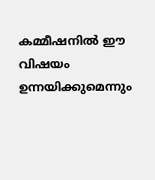കമ്മീഷനിൽ ഈ വിഷയം ഉന്നയിക്കുമെന്നും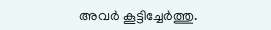അവർ കൂട്ടിച്ചേർത്തു.